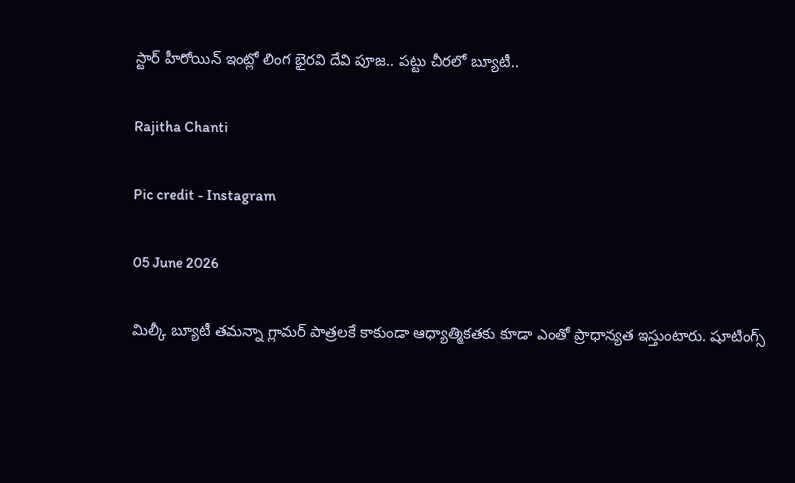స్టార్ హీరోయిన్ ఇంట్లో లింగ భైరవి దేవి పూజ.. పట్టు చీరలో బ్యూటీ..

Rajitha Chanti

Pic credit - Instagram

05 June 2026

మిల్కీ బ్యూటీ తమన్నా గ్లామర్ పాత్రలకే కాకుండా ఆధ్యాత్మికతకు కూడా ఎంతో ప్రాధాన్యత ఇస్తుంటారు. షూటింగ్స్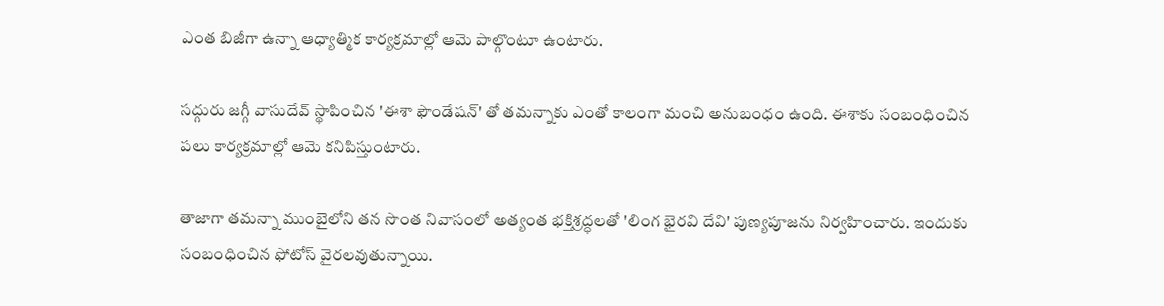ఎంత బిజీగా ఉన్నా ఆధ్యాత్మిక కార్యక్రమాల్లో ఆమె పాల్గొంటూ ఉంటారు.

సద్గురు జగ్గీ వాసుదేవ్ స్థాపించిన 'ఈశా ఫౌండేషన్' తో తమన్నాకు ఎంతో కాలంగా మంచి అనుబంధం ఉంది. ఈశాకు సంబంధించిన పలు కార్యక్రమాల్లో ఆమె కనిపిస్తుంటారు.

తాజాగా తమన్నా ముంబైలోని తన సొంత నివాసంలో అత్యంత భక్తిశ్రద్ధలతో 'లింగ భైరవి దేవి' పుణ్యపూజను నిర్వహించారు. ఇందుకు సంబంధించిన ఫోటోస్ వైరలవుతున్నాయి.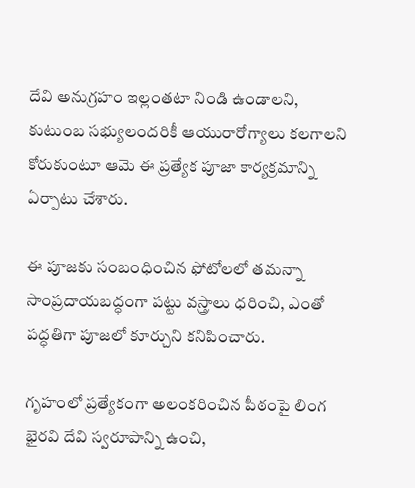దేవి అనుగ్రహం ఇల్లంతటా నిండి ఉండాలని, కుటుంబ సభ్యులందరికీ ఆయురారోగ్యాలు కలగాలని కోరుకుంటూ ఆమె ఈ ప్రత్యేక పూజా కార్యక్రమాన్ని ఏర్పాటు చేశారు.

ఈ పూజకు సంబంధించిన ఫోటోలలో తమన్నా సాంప్రదాయబద్ధంగా పట్టు వస్త్రాలు ధరించి, ఎంతో పద్ధతిగా పూజలో కూర్చుని కనిపించారు.

గృహంలో ప్రత్యేకంగా అలంకరించిన పీఠంపై లింగ భైరవి దేవి స్వరూపాన్ని ఉంచి,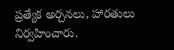ప్రత్యేక అర్చనలు, హారతులు నిర్వహించారు.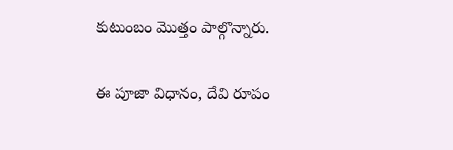కుటుంబం మొత్తం పాల్గొన్నారు.

ఈ పూజా విధానం, దేవి రూపం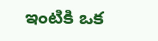ఇంటికి ఒక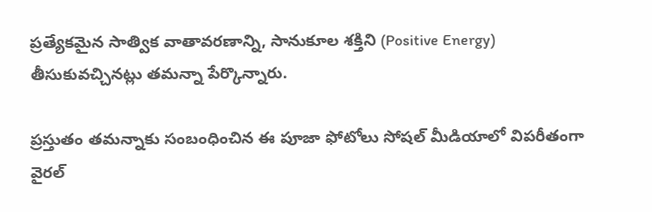ప్రత్యేకమైన సాత్విక వాతావరణాన్ని, సానుకూల శక్తిని (Positive Energy) తీసుకువచ్చినట్లు తమన్నా పేర్కొన్నారు.

ప్రస్తుతం తమన్నాకు సంబంధించిన ఈ పూజా ఫోటోలు సోషల్ మీడియాలో విపరీతంగా వైరల్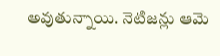అవుతున్నాయి. నెటిజన్లు ఆమె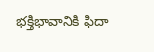భక్తిభావానికి ఫిదా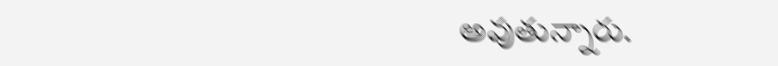అవుతున్నారు.